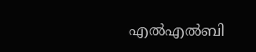എല്‍എല്‍ബി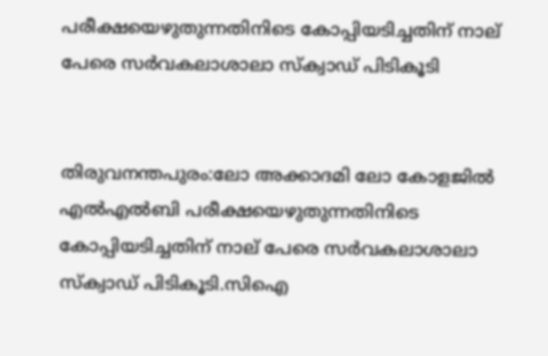പരീക്ഷയെഴുതുന്നതിനിടെ കോപ്പിയടിച്ചതിന് നാല് പേരെ സര്‍വകലാശാലാ സ്ക്വാഡ് പിടികൂടി


തിരുവനന്തപുരം:ലോ അക്കാദമി ലോ കോളജില്‍ എല്‍എല്‍ബി പരീക്ഷയെഴുതുന്നതിനിടെ കോപ്പിയടിച്ചതിന് നാല് പേരെ സര്‍വകലാശാലാ സ്ക്വാഡ് പിടികൂടി.സിഐ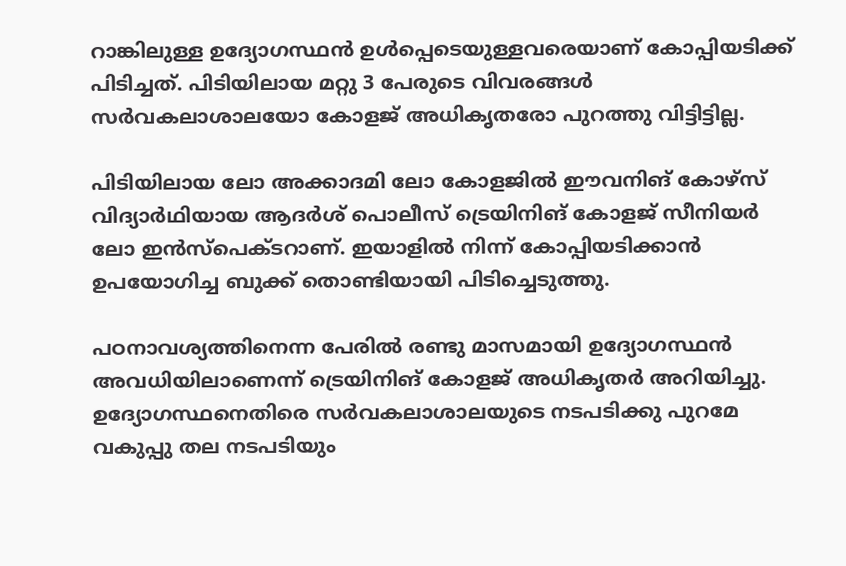റാങ്കിലുള്ള ഉദ്യോഗസ്ഥന്‍ ഉള്‍പ്പെടെയുള്ളവരെയാണ് കോപ്പിയടിക്ക് പിടിച്ചത്. പിടിയിലായ മറ്റു 3 പേരുടെ വിവരങ്ങള്‍ സര്‍വകലാശാലയോ കോളജ് അധികൃതരോ പുറത്തു വിട്ടിട്ടില്ല.

പിടിയിലായ ലോ അക്കാദമി ലോ കോളജില്‍ ഈവനിങ് കോഴ്സ് വിദ്യാര്‍ഥിയായ ആദര്‍ശ് പൊലീസ് ട്രെയിനിങ് കോളജ് സീനിയര്‍ ലോ ഇന്‍സ്പെക്ടറാണ്. ഇയാളില്‍ നിന്ന് കോപ്പിയടിക്കാന്‍ ഉപയോഗിച്ച ബുക്ക് തൊണ്ടിയായി പിടിച്ചെടുത്തു.

പഠനാവശ്യത്തിനെന്ന പേരില്‍ രണ്ടു മാസമായി ഉദ്യോഗസ്ഥന്‍ അവധിയിലാണെന്ന് ട്രെയിനിങ് കോളജ് അധികൃതര്‍ അറിയിച്ചു. ഉദ്യോഗസ്ഥനെതിരെ സര്‍വകലാശാലയുടെ നടപടിക്കു പുറമേ വകുപ്പു തല നടപടിയും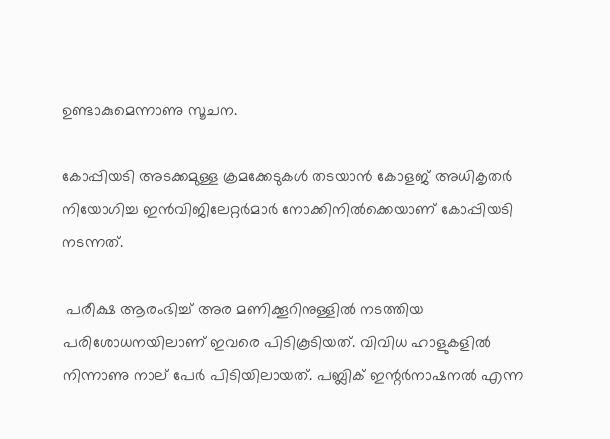ഉണ്ടാകുമെന്നാണു സൂചന.

കോപ്പിയടി അടക്കമുള്ള ക്രമക്കേടുകള്‍ തടയാന്‍ കോളജ് അധികൃതര്‍ നിയോഗിച്ച ഇന്‍വിജിലേറ്റര്‍മാര്‍ നോക്കിനില്‍ക്കെയാണ് കോപ്പിയടി നടന്നത്.

 പരീക്ഷ ആരംഭിച്ച്‌ അര മണിക്കൂറിനുള്ളില്‍ നടത്തിയ പരിശോധനയിലാണ് ഇവരെ പിടികൂടിയത്. വിവിധ ഹാളുകളില്‍ നിന്നാണു നാല് പേര്‍ പിടിയിലായത്. പബ്ലിക് ഇന്റര്‍നാഷനല്‍ എന്ന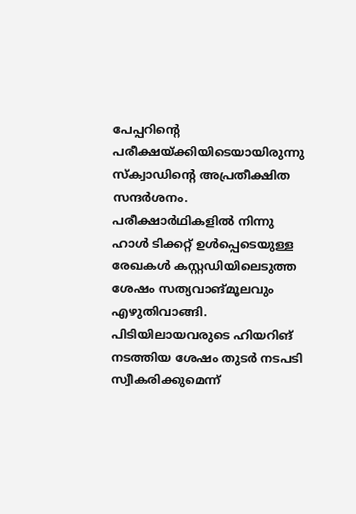പേപ്പറിന്റെ പരീക്ഷയ്ക്കിയിടെയായിരുന്നു സ്ക്വാഡിന്റെ അപ്രതീക്ഷിത സന്ദര്‍ശനം. പരീക്ഷാര്‍ഥികളില്‍ നിന്നു ഹാള്‍ ടിക്കറ്റ് ഉള്‍പ്പെടെയുള്ള രേഖകള്‍ കസ്റ്റഡിയിലെടുത്ത ശേഷം സത്യവാങ്മൂലവും എഴുതിവാങ്ങി. പിടിയിലായവരുടെ ഹിയറിങ് നടത്തിയ ശേഷം തുടര്‍ നടപടി സ്വീകരിക്കുമെന്ന്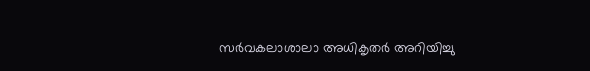സര്‍വകലാശാലാ അധികൃതര്‍ അറിയിച്ചു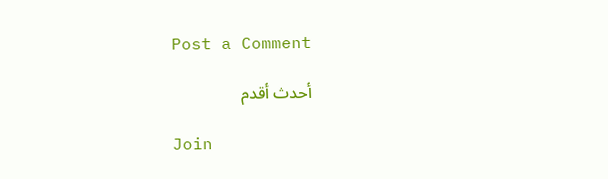Post a Comment

أحدث أقدم

Join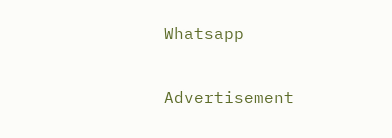Whatsapp

Advertisement